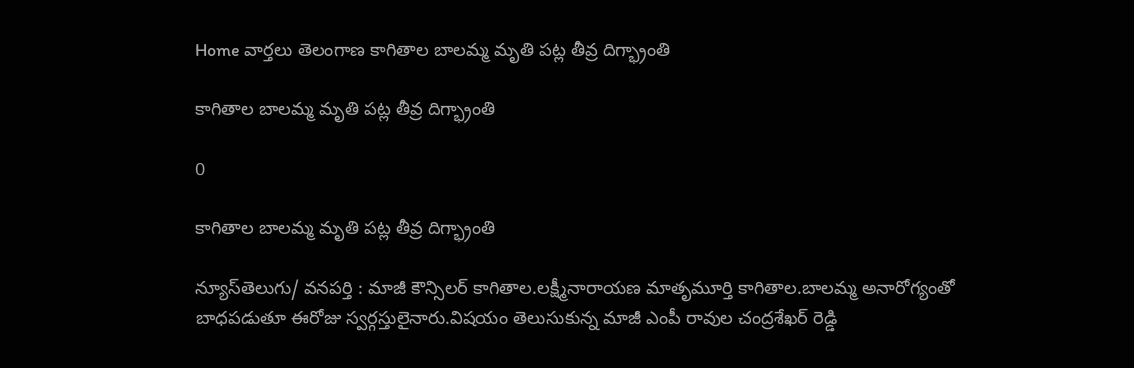Home వార్తలు తెలంగాణ కాగితాల బాలమ్మ మృతి పట్ల తీవ్ర దిగ్భ్రాంతి

కాగితాల బాలమ్మ మృతి పట్ల తీవ్ర దిగ్భ్రాంతి

0

కాగితాల బాలమ్మ మృతి పట్ల తీవ్ర దిగ్భ్రాంతి

న్యూస్‌తెలుగు/ వనపర్తి : మాజీ కౌన్సిలర్ కాగితాల.లక్ష్మీనారాయణ మాతృమూర్తి కాగితాల.బాలమ్మ అనారోగ్యంతో బాధపడుతూ ఈరోజు స్వర్గస్తులైనారు.విషయం తెలుసుకున్న మాజీ ఎంపీ రావుల చంద్రశేఖర్ రెడ్డి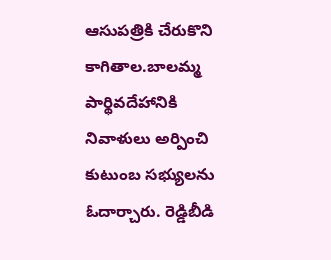ఆసుపత్రికి చేరుకొని కాగితాల.బాలమ్మ పార్థివదేహానికి నివాళులు అర్పించి కుటుంబ సభ్యులను ఓదార్చారు. రెడ్డిబీడి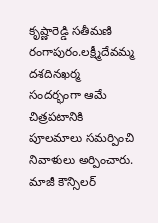కృష్ణారెడ్డి సతీమణి రంగాపురం.లక్ష్మీదేవమ్మ దశదినఖర్మ సందర్భంగా ఆమే చిత్రపటానికి పూలమాలు సమర్పించి నివాళులు అర్పించారు. మాజీ కౌన్సిలర్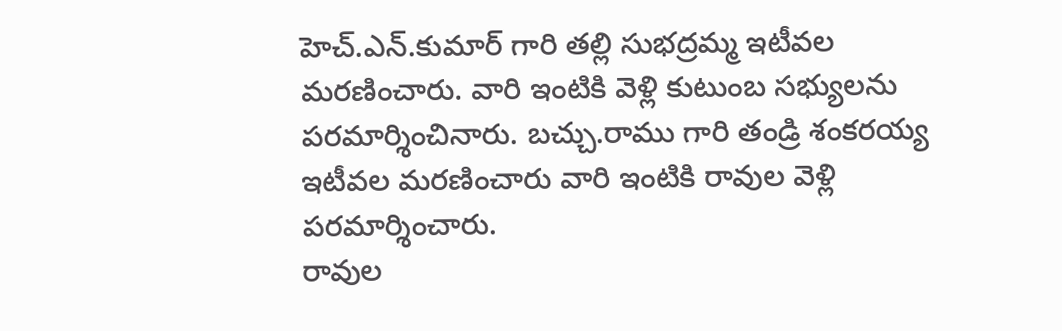హెచ్.ఎన్.కుమార్ గారి తల్లి సుభద్రమ్మ ఇటీవల మరణించారు. వారి ఇంటికి వెళ్లి కుటుంబ సభ్యులను పరమార్శించినారు. బచ్చు.రాము గారి తండ్రి శంకరయ్య ఇటీవల మరణించారు వారి ఇంటికి రావుల వెళ్లి పరమార్శించారు.
రావుల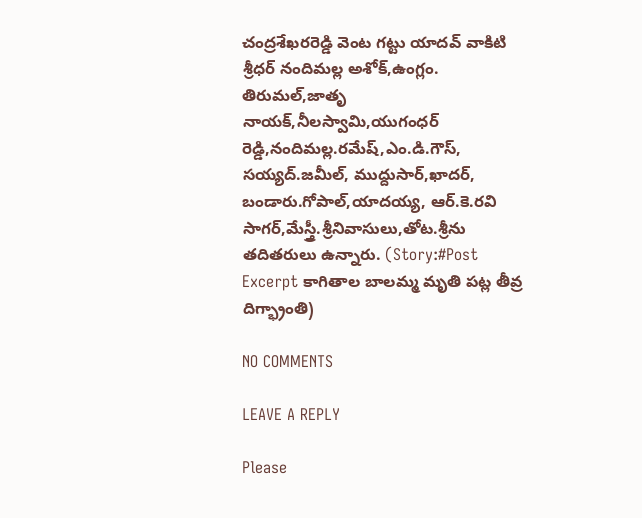చంద్రశేఖరరెడ్డి వెంట గట్టు యాదవ్ వాకిటి శ్రీధర్ నందిమల్ల అశోక్,ఉంగ్లం. తిరుమల్,జాతృ నాయక్,నీలస్వామి,యుగంధర్ రెడ్డి,నందిమల్ల.రమేష్,ఎం.డి.గౌస్, సయ్యద్.జమీల్, ముద్దుసార్,ఖాదర్, బండారు.గోపాల్,యాదయ్య, ఆర్.కె.రవి సాగర్,మేస్త్రీ.శ్రీనివాసులు,తోట.శ్రీను తదితరులు ఉన్నారు. (Story:#Post Excerpt కాగితాల బాలమ్మ మృతి పట్ల తీవ్ర దిగ్భ్రాంతి)

NO COMMENTS

LEAVE A REPLY

Please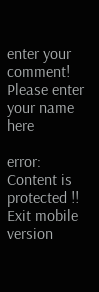enter your comment!
Please enter your name here

error: Content is protected !!
Exit mobile version